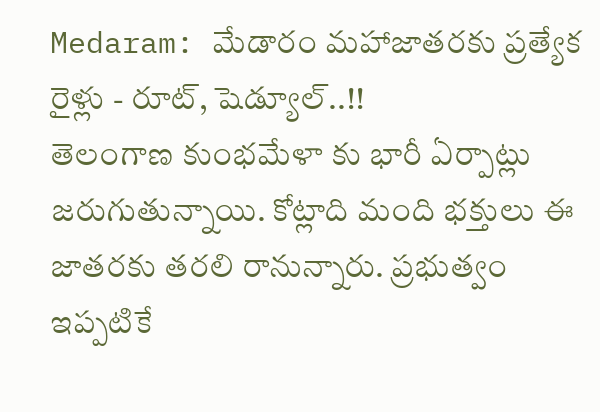Medaram: మేడారం మహాజాతరకు ప్రత్యేక రైళ్లు - రూట్, షెడ్యూల్..!!
తెలంగాణ కుంభమేళా కు భారీ ఏర్పాట్లు జరుగుతున్నాయి. కోట్లాది మంది భక్తులు ఈ జాతరకు తరలి రానున్నారు. ప్రభుత్వం ఇప్పటికే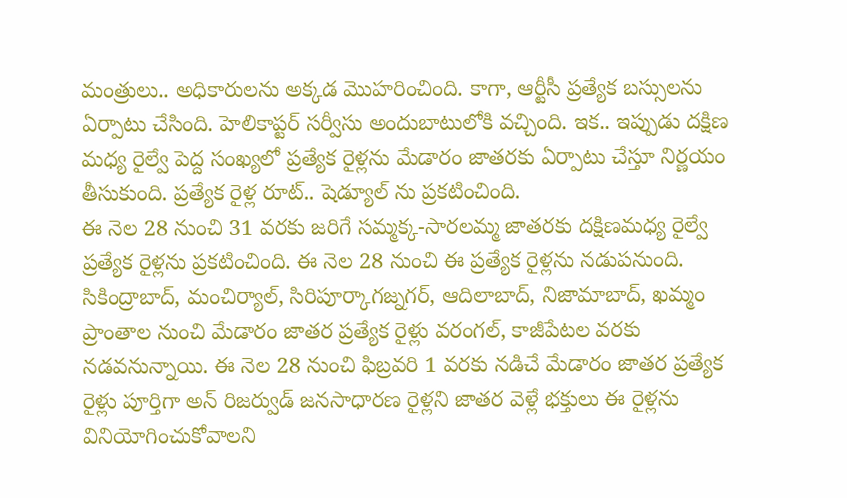మంత్రులు.. అధికారులను అక్కడ మొహరించింది. కాగా, ఆర్టీసీ ప్రత్యేక బస్సులను ఏర్పాటు చేసింది. హెలికాప్టర్ సర్వీసు అందుబాటులోకి వచ్చింది. ఇక.. ఇప్పుడు దక్షిణ మధ్య రైల్వే పెద్ద సంఖ్యలో ప్రత్యేక రైళ్లను మేడారం జాతరకు ఏర్పాటు చేస్తూ నిర్ణయం తీసుకుంది. ప్రత్యేక రైళ్ల రూట్.. షెడ్యూల్ ను ప్రకటించింది.
ఈ నెల 28 నుంచి 31 వరకు జరిగే సమ్మక్క-సారలమ్మ జాతరకు దక్షిణమధ్య రైల్వే ప్రత్యేక రైళ్లను ప్రకటించింది. ఈ నెల 28 నుంచి ఈ ప్రత్యేక రైళ్లను నడుపనుంది. సికింద్రాబాద్, మంచిర్యాల్, సిరిపూర్కాగజ్నగర్, ఆదిలాబాద్, నిజామాబాద్, ఖమ్మం ప్రాంతాల నుంచి మేడారం జాతర ప్రత్యేక రైళ్లు వరంగల్, కాజీపేటల వరకు నడవనున్నాయి. ఈ నెల 28 నుంచి ఫిబ్రవరి 1 వరకు నడిచే మేడారం జాతర ప్రత్యేక రైళ్లు పూర్తిగా అన్ రిజర్వుడ్ జనసాధారణ రైళ్లని జాతర వెళ్లే భక్తులు ఈ రైళ్లను వినియోగించుకోవాలని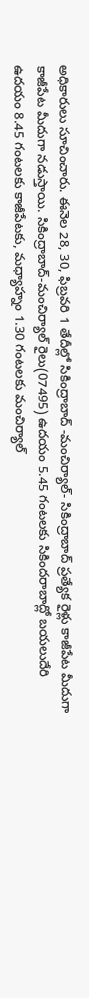అధికారులు సూచించారు. ఈనెల 28, 30, ఫిబ్రవరి 1 తేదీల్లో సికింద్రాబాద్ -మంచిర్యాల్- సికింద్రాబాద్ ప్రత్యేక రైళ్లు కాజీపేట మీదుగా కాజీపేట మీదుగా నడుస్తాయి. సికింద్రాబాద్-మంచిర్యాల్ రైలు(07495) ఉదయం 5.45 గంటలకు సికిందరాబాద్లో బయలుదేరి ఉదయం 8.45 గంటలకు కాజీపేటకు, మధ్యాహ్నం 1.30 గంటలకు మంచిర్యాల్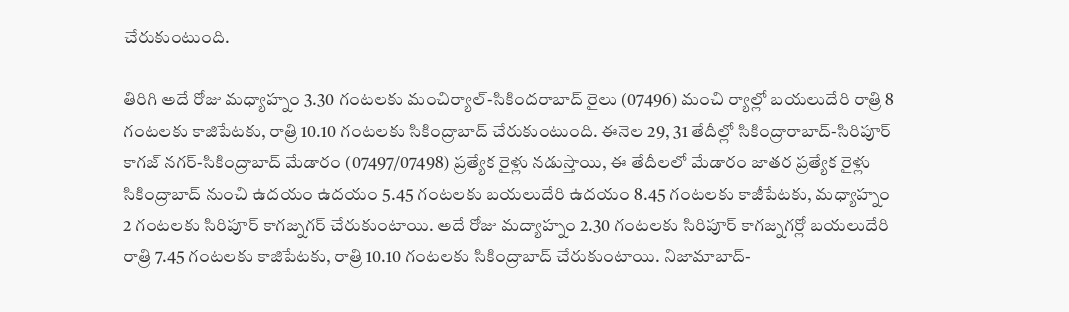చేరుకుంటుంది.

తిరిగి అదే రోజు మధ్యాహ్నం 3.30 గంటలకు మంచిర్యాల్-సికిందరాబాద్ రైలు (07496) మంచి ర్యాల్లో బయలుదేరి రాత్రి 8 గంటలకు కాజిపేటకు, రాత్రి 10.10 గంటలకు సికింద్రాబాద్ చేరుకుంటుంది. ఈనెల 29, 31 తేదీల్లో సికింద్రారాబాద్-సిరిపూర్ కాగజ్ నగర్-సికింద్రాబాద్ మేడారం (07497/07498) ప్రత్యేక రైళ్లు నడుస్తాయి, ఈ తేదీలలో మేడారం జాతర ప్రత్యేక రైళ్లు సికింద్రాబాద్ నుంచి ఉదయం ఉదయం 5.45 గంటలకు బయలుదేరి ఉదయం 8.45 గంటలకు కాజీపేటకు, మధ్యాహ్నం 2 గంటలకు సిరిపూర్ కాగజ్నగర్ చేరుకుంటాయి. అదే రోజు మద్యాహ్నం 2.30 గంటలకు సిరిపూర్ కాగజ్నగర్లో బయలుదేరి రాత్రి 7.45 గంటలకు కాజిపేటకు, రాత్రి 10.10 గంటలకు సికింద్రాబాద్ చేరుకుంటాయి. నిజామాబాద్-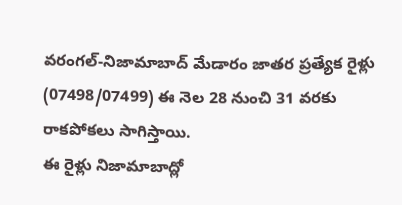వరంగల్-నిజామాబాద్ మేడారం జాతర ప్రత్యేక రైళ్లు (07498/07499) ఈ నెల 28 నుంచి 31 వరకు రాకపోకలు సాగిస్తాయి.
ఈ రైళ్లు నిజామాబాద్లో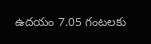ఉదయం 7.05 గంటలకు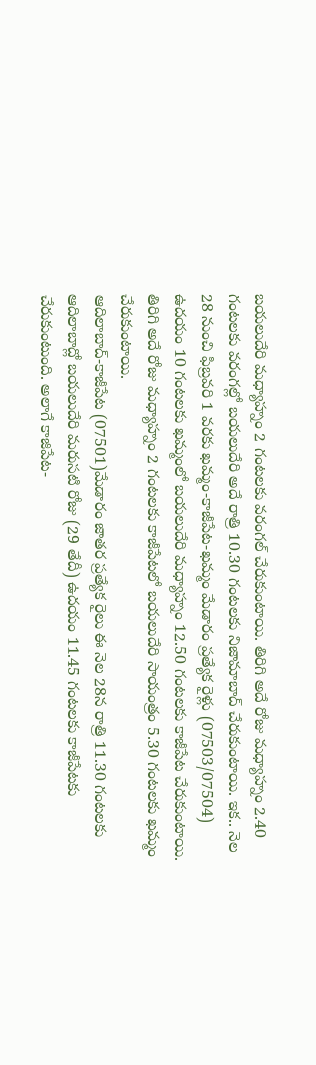బయలుదేరి మధ్యాహ్నం 2 గంటలకు వరంగల్ చేరుకుంటాయి. తిరిగి అదే రోజు మధ్యాహ్నం 2.40 గంటలకు వరంగల్లో బయలుదేరి అదే రాత్రి 10.30 గంటలకు నిజామాబాద్ చేరుకుంటాయి. ఇక.. నెల 28 నుంచి ఫిబ్రవరి 1 వరకు ఖమ్మం-కాజీపేట-ఖమ్మం మేడారం ప్రత్యేక రైళ్లు (07503/07504) ఉదయం 10 గంటలకు ఖమ్మంలో బయలుదేరి మధ్యాహ్నం 12.50 గంటలకు కాజీపేట చేరుకుంటాయి. తిరిగి అదే రోజు మధ్యాహ్నం 2 గంటలకు కాజీపేటలో బయలుదేరి సాయంత్రం 5.30 గంటలకు ఖమ్మం చేరుకుంటాయి.
ఆదిలాబాద్-కాజీపేట (07501)మేడారం జాతర ప్రత్యేక రైలు ఈ నెల 28న రాత్రి 11.30 గంటలకు ఆదిలాబాద్లో బయలుదేరి మరుసటి రోజు (29 తేదీ) ఉదయం 11.45 గంటలకు కాజీపేటకు చేరుకుంటుంది. అలాగే కాజిపేట-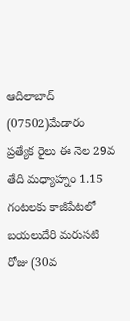ఆదిలాబాద్ (07502)మేడారం ప్రత్యేక రైలు ఈ నెల 29వ తేది మధ్యాహ్నం 1.15 గంటలకు కాజీపేటలో బయలుదేరి మరుసటి రోజు (30వ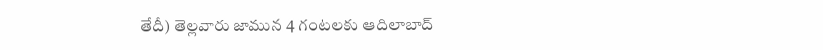తేదీ) తెల్లవారు జామున 4 గంటలకు ఆదిలాబాద్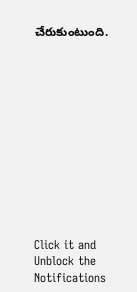చేరుకుంటుంది.












Click it and Unblock the Notifications